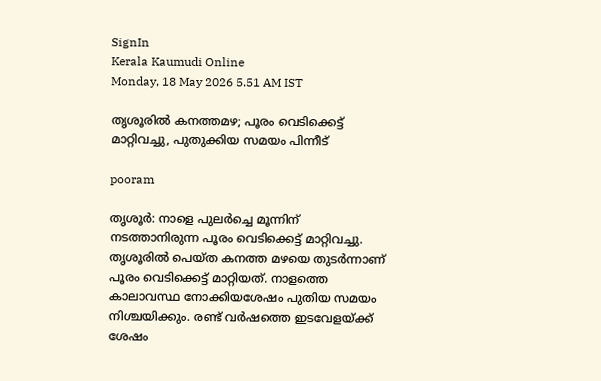SignIn
Kerala Kaumudi Online
Monday, 18 May 2026 5.51 AM IST

തൃശൂരിൽ കനത്തമഴ; പൂരം വെടിക്കെട്ട് മാറ്റിവച്ചു, പുതുക്കിയ സമയം പിന്നീട്

pooram

തൃശൂർ: നാളെ പുലർച്ചെ മൂന്നിന് നടത്താനിരുന്ന പൂരം വെടിക്കെട്ട് മാറ്റിവച്ചു. തൃശൂരിൽ പെയ്‌ത കനത്ത മഴയെ തുടർന്നാണ് പൂരം വെടിക്കെട്ട് മാറ്റിയത്. നാളത്തെ കാലാവസ്ഥ നോക്കിയശേഷം പുതിയ സമയം നിശ്ചയിക്കും. രണ്ട് വർഷത്തെ ഇടവേളയ്‌ക്ക് ശേഷം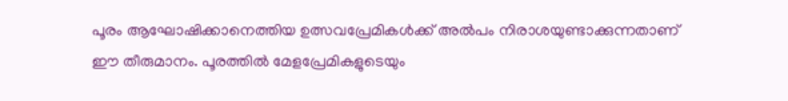പൂരം ആഘോഷിക്കാനെത്തിയ ഉത്സവപ്രേമികൾക്ക് അൽപം നിരാശയുണ്ടാക്കുന്നതാണ് ഈ തീരുമാനം. പൂരത്തിൽ മേളപ്രേമികളുടെയും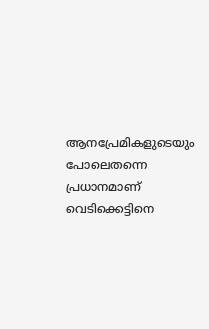ആനപ്രേമികളുടെയും പോലെതന്നെ പ്രധാനമാണ് വെടിക്കെട്ടിനെ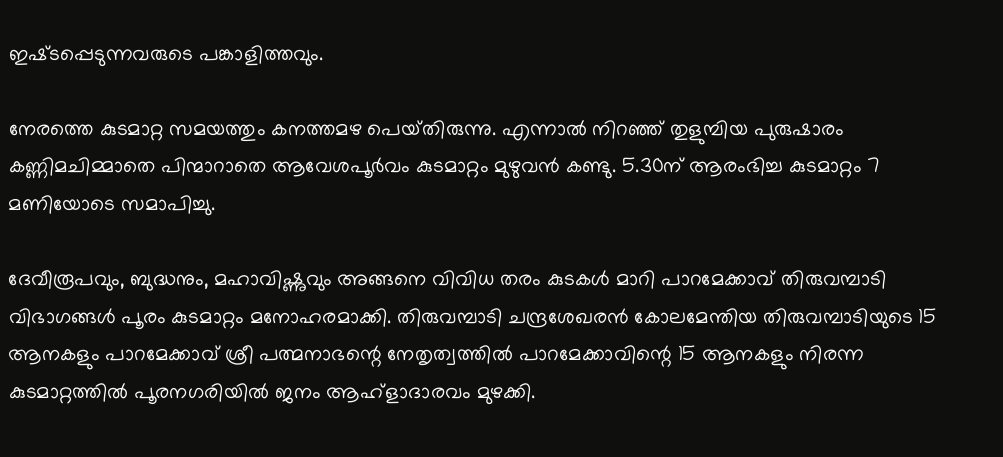ഇഷ്‌ടപ്പെടുന്നവരുടെ പങ്കാളിത്തവും.

നേരത്തെ കുടമാറ്റ സമയത്തും കനത്തമഴ പെയ്‌തിരുന്നു. എന്നാൽ നിറഞ്ഞ് തുളുമ്പിയ പുരുഷാരം കണ്ണിമചിമ്മാതെ പിന്മാറാതെ ആവേശപൂർവം കുടമാറ്റം മുഴുവൻ കണ്ടു. 5.30ന് ആരംഭിച്ച കുടമാറ്റം 7 മണിയോടെ സമാപിച്ചു.

ദേവീരൂപവും, ബുദ്ധനും, മഹാവിഷ്ണുവും അങ്ങനെ വിവിധ തരം കുടകൾ മാറി പാറമേക്കാവ് തിരുവമ്പാടി വിഭാഗങ്ങൾ പൂരം കുടമാറ്റം മനോഹരമാക്കി. തിരുവമ്പാടി ചന്ദ്രശേഖരൻ കോലമേന്തിയ തിരുവമ്പാടിയുടെ 15 ആനകളും പാറമേക്കാവ് ശ്രീ പത്മനാഭന്റെ നേതൃത്വത്തിൽ പാറമേക്കാവിന്റെ 15 ആനകളും നിരന്ന കുടമാറ്റത്തിൽ പൂരനഗരിയിൽ ജനം ആഹ്ളാദാരവം മുഴക്കി.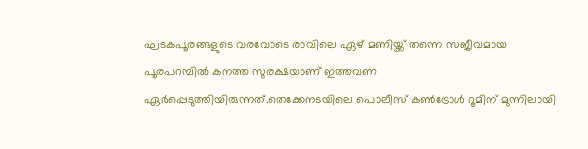ഘടകപൂരങ്ങളുടെ വരവോടെ രാവിലെ ഏഴ് മണിയ്ക്ക് തന്നെ സജീവമായ പൂരപറമ്പിൽ കനത്ത സുരക്ഷയാണ് ഇത്തവണ ഏർപ്പെടുത്തിയിരുന്നത്.തെക്കേനടയിലെ പൊലീസ് കൺട്രോൾ റൂമിന് മുന്നിലായി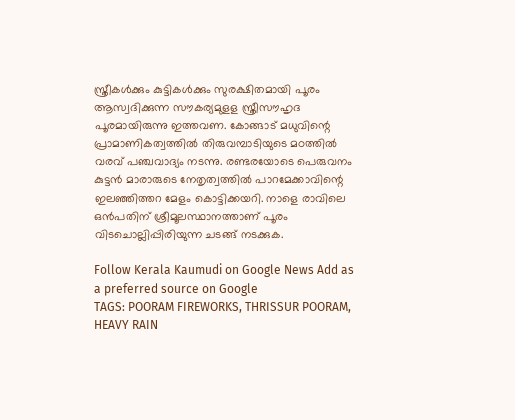സ്ത്രീകൾക്കും കുട്ടികൾക്കും സുരക്ഷിതമായി പൂരം ആസ്വദിക്കുന്ന സൗകര്യമുളള സ്ത്രീസൗഹൃദ പൂരമായിരുന്നു ഇത്തവണ. കോങ്ങാട് മധുവിന്റെ പ്രാമാണികത്വത്തിൽ തിരുവമ്പാടിയുടെ മഠത്തിൽ വരവ് പഞ്ചവാദ്യം നടന്നു. രണ്ടരയോടെ പെരുവനം കുട്ടൻ മാരാരുടെ നേതൃത്വത്തിൽ പാറമേക്കാവിന്റെ ഇലഞ്ഞിത്തറ മേളം കൊട്ടിക്കയറി. നാളെ രാവിലെ ഒൻപതിന് ശ്രീമൂലസ്ഥാനത്താണ് പൂരം വിടചൊല്ലിപ്പിരിയുന്ന ചടങ്ങ് നടക്കുക.

Follow Kerala Kaumudi on Google News Add as a preferred source on Google
TAGS: POORAM FIREWORKS, THRISSUR POORAM, HEAVY RAIN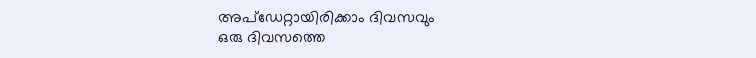അപ്ഡേറ്റായിരിക്കാം ദിവസവും
ഒരു ദിവസത്തെ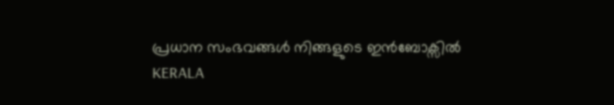പ്രധാന സംഭവങ്ങൾ നിങ്ങളുടെ ഇൻബോക്സിൽ
KERALA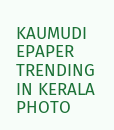KAUMUDI EPAPER
TRENDING IN KERALA
PHOTO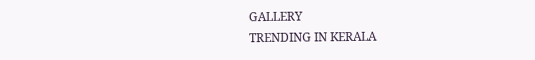GALLERY
TRENDING IN KERALA